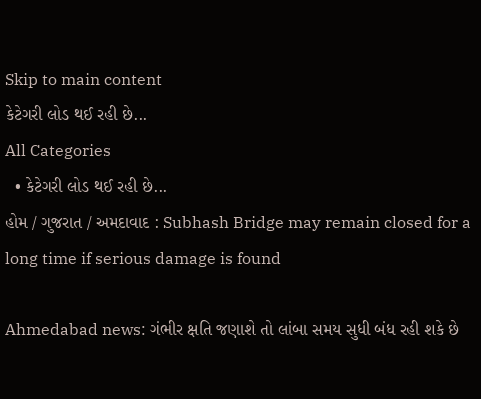Skip to main content
કેટેગરી લોડ થઈ રહી છે...
All Categories
  • કેટેગરી લોડ થઈ રહી છે...
હોમ / ગુજરાત / અમદાવાદ : Subhash Bridge may remain closed for a long time if serious damage is found

Ahmedabad news: ગંભીર ક્ષતિ જણાશે તો લાંબા સમય સુધી બંધ રહી શકે છે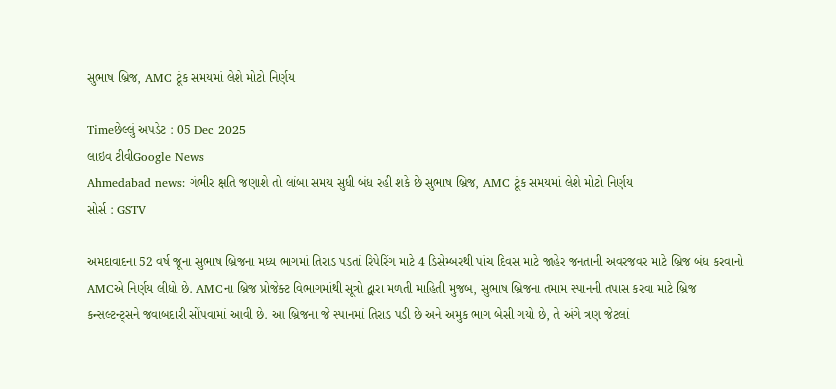સુભાષ બ્રિજ, AMC ટૂંક સમયમાં લેશે મોટો નિર્ણય

Timeછેલ્લું અપડેટ : 05 Dec 2025
લાઇવ ટીવીGoogle News
Ahmedabad news: ગંભીર ક્ષતિ જણાશે તો લાંબા સમય સુધી બંધ રહી શકે છે સુભાષ બ્રિજ, AMC ટૂંક સમયમાં લેશે મોટો નિર્ણય
સોર્સ : GSTV

અમદાવાદના 52 વર્ષ જૂના સુભાષ બ્રિજના મધ્ય ભાગમાં તિરાડ પડતાં રિપેરિંગ માટે 4 ડિસેમ્બરથી પાંચ દિવસ માટે જાહેર જનતાની અવરજવર માટે બ્રિજ બંધ કરવાનો AMCએ નિર્ણય લીધો છે. AMCના બ્રિજ પ્રોજેક્ટ વિભાગમાંથી સૂત્રો દ્વારા મળતી માહિતી મુજબ, સુભાષ બ્રિજના તમામ સ્પાનની તપાસ કરવા માટે બ્રિજ કન્સલ્ટન્ટ્સને જવાબદારી સોંપવામાં આવી છે. આ બ્રિજના જે સ્પાનમાં તિરાડ પડી છે અને અમુક ભાગ બેસી ગયો છે, તે અંગે ત્રણ જેટલાં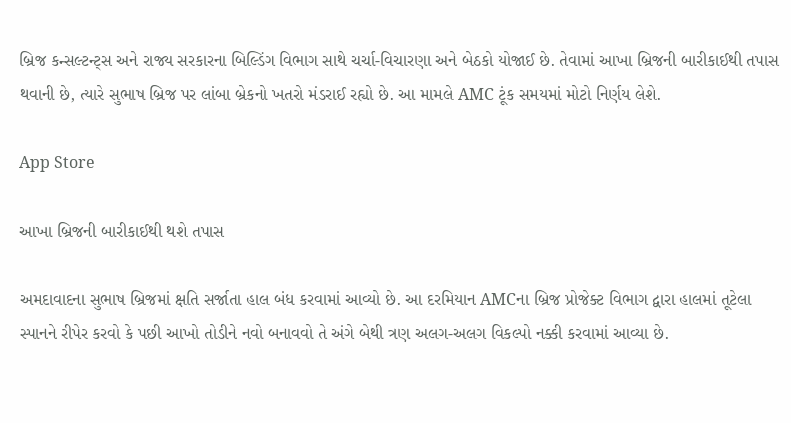બ્રિજ કન્સલ્ટન્ટ્સ અને રાજ્ય સરકારના બિલ્ડિંગ વિભાગ સાથે ચર્ચા-વિચારણા અને બેઠકો યોજાઈ છે. તેવામાં આખા બ્રિજની બારીકાઈથી તપાસ થવાની છે, ત્યારે સુભાષ બ્રિજ પર લાંબા બ્રેકનો ખતરો મંડરાઈ રહ્યો છે. આ મામલે AMC ટૂંક સમયમાં મોટો નિર્ણય લેશે.

App Store

આખા બ્રિજની બારીકાઈથી થશે તપાસ

અમદાવાદના સુભાષ બ્રિજમાં ક્ષતિ સર્જાતા હાલ બંધ કરવામાં આવ્યો છે. આ દરમિયાન AMCના બ્રિજ પ્રોજેક્ટ વિભાગ દ્વારા હાલમાં તૂટેલા સ્પાનને રીપેર કરવો કે પછી આખો તોડીને નવો બનાવવો તે અંગે બેથી ત્રણ અલગ-અલગ વિકલ્પો નક્કી કરવામાં આવ્યા છે.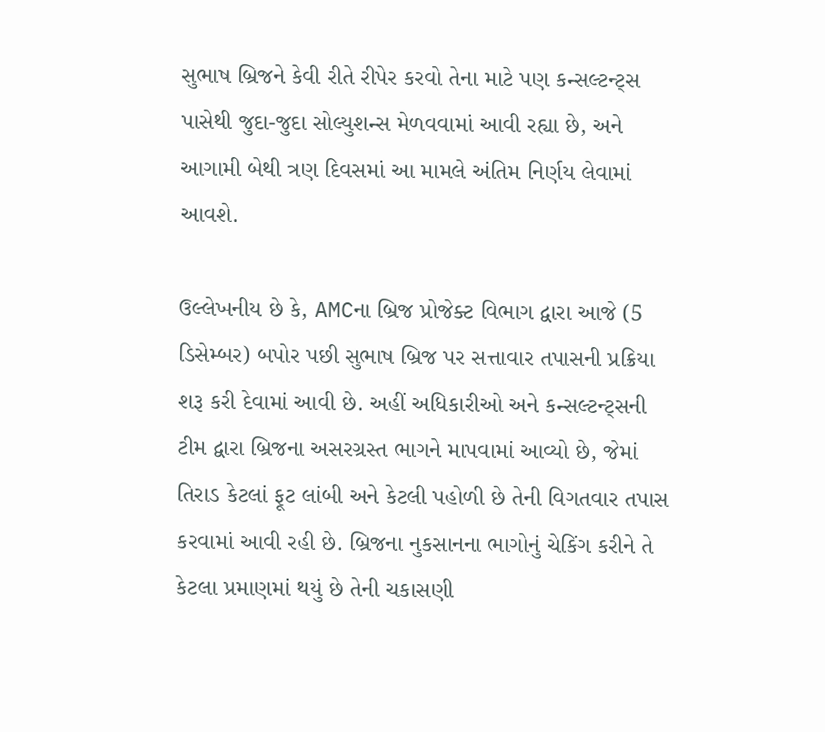સુભાષ બ્રિજને કેવી રીતે રીપેર કરવો તેના માટે પણ કન્સલ્ટન્ટ્સ પાસેથી જુદા-જુદા સોલ્યુશન્સ મેળવવામાં આવી રહ્યા છે, અને આગામી બેથી ત્રણ દિવસમાં આ મામલે અંતિમ નિર્ણય લેવામાં આવશે.

ઉલ્લેખનીય છે કે, AMCના બ્રિજ પ્રોજેક્ટ વિભાગ દ્વારા આજે (5 ડિસેમ્બર) બપોર પછી સુભાષ બ્રિજ પર સત્તાવાર તપાસની પ્રક્રિયા શરૂ કરી દેવામાં આવી છે. અહીં અધિકારીઓ અને કન્સલ્ટન્ટ્સની ટીમ દ્વારા બ્રિજના અસરગ્રસ્ત ભાગને માપવામાં આવ્યો છે, જેમાં તિરાડ કેટલાં ફૂટ લાંબી અને કેટલી પહોળી છે તેની વિગતવાર તપાસ કરવામાં આવી રહી છે. બ્રિજના નુકસાનના ભાગોનું ચેકિંગ કરીને તે કેટલા પ્રમાણમાં થયું છે તેની ચકાસણી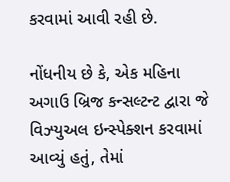કરવામાં આવી રહી છે.

નોંધનીય છે કે, એક મહિના અગાઉ બ્રિજ કન્સલ્ટન્ટ દ્વારા જે વિઝ્યુઅલ ઇન્સ્પેક્શન કરવામાં આવ્યું હતું, તેમાં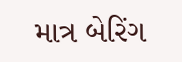માત્ર બેરિંગ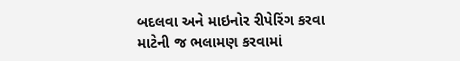બદલવા અને માઇનોર રીપેરિંગ કરવા માટેની જ ભલામણ કરવામાં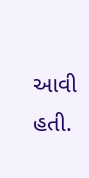આવી હતી.